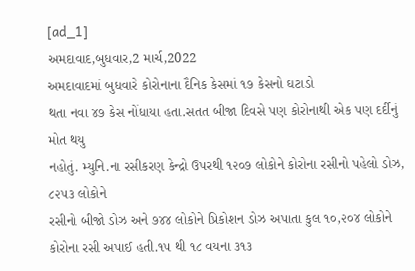[ad_1]
અમદાવાદ,બુધવાર,2 માર્ચ,2022
અમદાવાદમાં બુધવારે કોરોનાના દૈનિક કેસમાં ૧૭ કેસનો ઘટાડો
થતા નવા ૪૭ કેસ નોંધાયા હતા.સતત બીજા દિવસે પણ કોરોનાથી એક પણ દર્દીનું મોત થયુ
નહોતું. મ્યુનિ.ના રસીકરણ કેન્દ્રો ઉપરથી ૧૨૦૭ લોકોને કોરોના રસીનો પહેલો ડોઝ, ૮૨૫૩ લોકોને
રસીનો બીજો ડોઝ અને ૭૪૪ લોકોને પ્રિકોશન ડોઝ અપાતા કુલ ૧૦,૨૦૪ લોકોને
કોરોના રસી અપાઈ હતી.૧૫ થી ૧૮ વયના ૩૧૩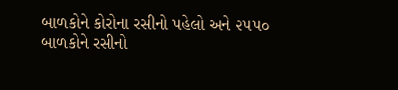બાળકોને કોરોના રસીનો પહેલો અને ૨૫૫૦
બાળકોને રસીનો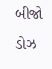બીજો ડોઝ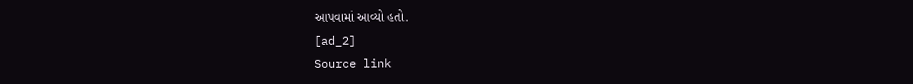આપવામાં આવ્યો હતો.
[ad_2]
Source link